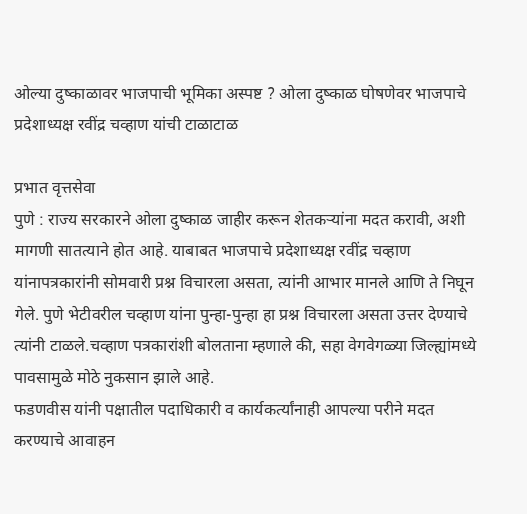ओल्या दुष्काळावर भाजपाची भूमिका अस्पष्ट ? ओला दुष्काळ घोषणेवर भाजपाचे प्रदेशाध्यक्ष रवींद्र चव्हाण यांची टाळाटाळ

प्रभात वृत्तसेवा
पुणे : राज्य सरकारने ओला दुष्काळ जाहीर करून शेतकऱ्यांना मदत करावी, अशी मागणी सातत्याने होत आहे. याबाबत भाजपाचे प्रदेशाध्यक्ष रवींद्र चव्हाण यांनापत्रकारांनी सोमवारी प्रश्न विचारला असता, त्यांनी आभार मानले आणि ते निघून गेले. पुणे भेटीवरील चव्हाण यांना पुन्हा-पुन्हा हा प्रश्न विचारला असता उत्तर देण्याचे त्यांनी टाळले.चव्हाण पत्रकारांशी बोलताना म्हणाले की, सहा वेगवेगळ्या जिल्ह्यांमध्ये पावसामुळे मोठे नुकसान झाले आहे.
फडणवीस यांनी पक्षातील पदाधिकारी व कार्यकर्त्यांनाही आपल्या परीने मदत करण्याचे आवाहन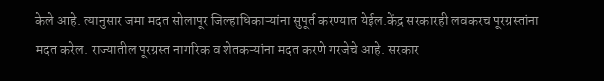केले आहे. त्यानुसार जमा मदत सोलापूर जिल्हाधिकाऱ्यांना सुपूर्त करण्यात येईल.केंद्र सरकारही लवकरच पूरग्रस्तांना मदत करेल. राज्यातील पूरग्रस्त नागरिक व शेतकऱ्यांना मदत करणे गरजेचे आहे. सरकार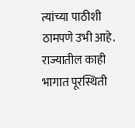त्यांच्या पाठीशी ठामपणे उभी आहे. राज्यातील काही भागात पूरस्थिती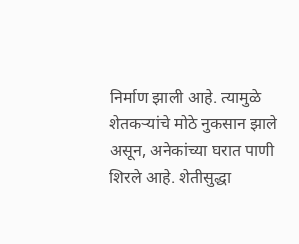निर्माण झाली आहे. त्यामुळे शेतकऱ्यांचे मोठे नुकसान झाले असून, अनेकांच्या घरात पाणी शिरले आहे. शेतीसुद्धा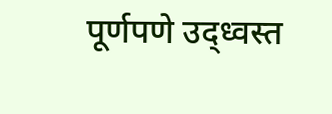पूर्णपणे उद्ध्वस्त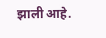झाली आहे.